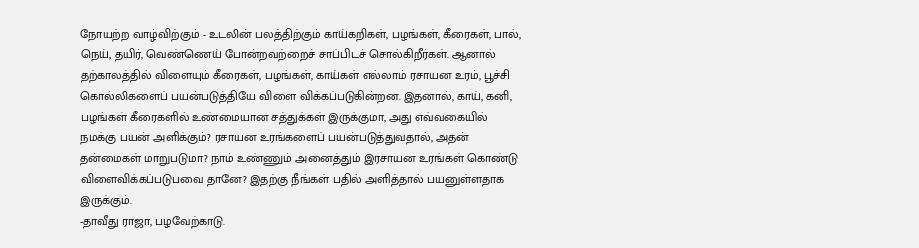நோயற்ற வாழ்விற்கும் - உடலின் பலத்திற்கும் காய்கறிகள், பழங்கள், கீரைகள், பால், நெய், தயிர், வெண்ணெய் போன்றவற்றைச் சாப்பிடச் சொல்கிறீர்கள். ஆனால் தற்காலத்தில் விளையும் கீரைகள், பழங்கள், காய்கள் எல்லாம் ரசாயன உரம், பூச்சி கொல்லிகளைப் பயன்படுத்தியே விளை விக்கப்படுகின்றன. இதனால், காய், கனி, பழங்கள் கீரைகளில் உண்மையான சத்துக்கள் இருக்குமா, அது எவ்வகையில் நமக்கு பயன் அளிக்கும்? ரசாயன உரங்களைப் பயன்படுத்துவதால், அதன் தன்மைகள் மாறுபடுமா? நாம் உண்ணும் அனைத்தும் இரசாயன உரங்கள் கொண்டு விளைவிக்கப்படுபவை தானே? இதற்கு நீங்கள் பதில் அளித்தால் பயனுள்ளதாக இருக்கும்.
-தாவீது ராஜா, பழவேற்காடு.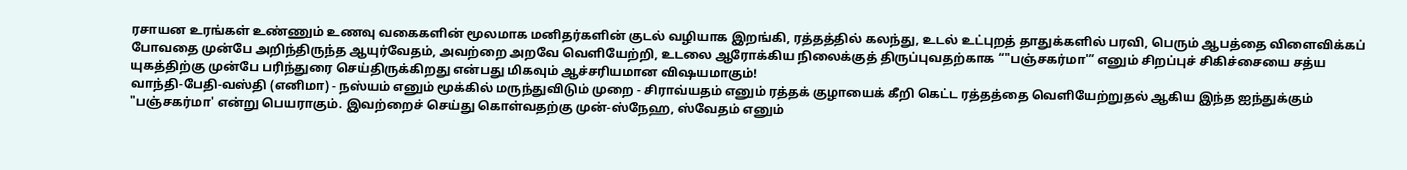ரசாயன உரங்கள் உண்ணும் உணவு வகைகளின் மூலமாக மனிதர்களின் குடல் வழியாக இறங்கி, ரத்தத்தில் கலந்து, உடல் உட்புறத் தாதுக்களில் பரவி, பெரும் ஆபத்தை விளைவிக்கப் போவதை முன்பே அறிந்திருந்த ஆயுர்வேதம், அவற்றை அறவே வெளியேற்றி, உடலை ஆரோக்கிய நிலைக்குத் திருப்புவதற்காக “"பஞ்சகர்மா'” எனும் சிறப்புச் சிகிச்சையை சத்ய யுகத்திற்கு முன்பே பரிந்துரை செய்திருக்கிறது என்பது மிகவும் ஆச்சரியமான விஷயமாகும்!
வாந்தி-பேதி-வஸ்தி (எனிமா) - நஸ்யம் எனும் மூக்கில் மருந்துவிடும் முறை - சிராவ்யதம் எனும் ரத்தக் குழாயைக் கீறி கெட்ட ரத்தத்தை வெளியேற்றுதல் ஆகிய இந்த ஐந்துக்கும் "பஞ்சகர்மா' என்று பெயராகும். இவற்றைச் செய்து கொள்வதற்கு முன்-ஸ்நேஹ, ஸ்வேதம் எனும்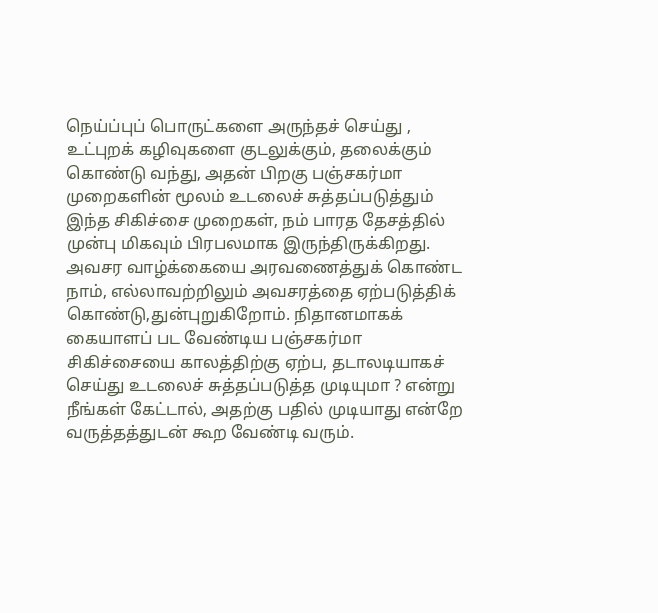நெய்ப்புப் பொருட்களை அருந்தச் செய்து , உட்புறக் கழிவுகளை குடலுக்கும், தலைக்கும் கொண்டு வந்து, அதன் பிறகு பஞ்சகர்மா முறைகளின் மூலம் உடலைச் சுத்தப்படுத்தும் இந்த சிகிச்சை முறைகள், நம் பாரத தேசத்தில் முன்பு மிகவும் பிரபலமாக இருந்திருக்கிறது.
அவசர வாழ்க்கையை அரவணைத்துக் கொண்ட நாம், எல்லாவற்றிலும் அவசரத்தை ஏற்படுத்திக் கொண்டு,துன்புறுகிறோம். நிதானமாகக் கையாளப் பட வேண்டிய பஞ்சகர்மா சிகிச்சையை காலத்திற்கு ஏற்ப, தடாலடியாகச் செய்து உடலைச் சுத்தப்படுத்த முடியுமா ? என்று நீங்கள் கேட்டால், அதற்கு பதில் முடியாது என்றே வருத்தத்துடன் கூற வேண்டி வரும்.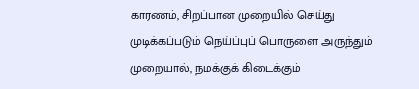காரணம், சிறப்பான முறையில் செய்து முடிக்கப்படும் நெய்ப்புப் பொருளை அருந்தும் முறையால், நமக்குக் கிடைக்கும்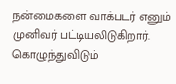நன்மைகளை வாக்படர் எனும் முனிவர் பட்டியலிடுகிறார்.
கொழுந்துவிடும்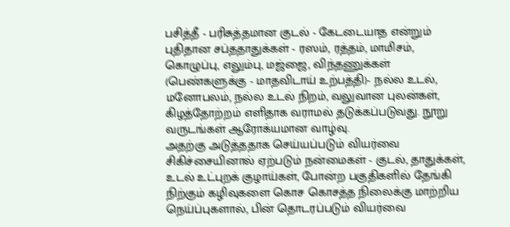பசித்தீ - பரிசுத்தமான குடல் - கேடடையாத என்றும் புதிதான சப்ததாதுக்கள் - ரஸம், ரத்தம், மாமிசம், கொழுப்பு, எலும்பு, மஜ்ஜை, விந்தணுக்கள் (பெண்களுக்கு - மாதவிடாய் உற்பத்தி)- நல்ல உடல், மனோபலம், நல்ல உடல் நிறம், வலுவான புலன்கள், கிழத்தோற்றம் எளிதாக வராமல் தடுக்கப்படுவது. நூறு வருடங்கள் ஆரோக்யமான வாழ்வு.
அதற்கு அடுத்ததாக செய்யப்படும் வியர்வை சிகிச்சையினால் ஏற்படும் நன்மைகள் - குடல், தாதுக்கள், உடல் உட்புறக் குழாய்கள், போன்ற பகுதிகளில் தேங்கி நிற்கும் கழிவுகளை கொச கொசத்த நிலைக்கு மாற்றிய நெய்ப்புகளால், பின் தொடரப்படும் வியர்வை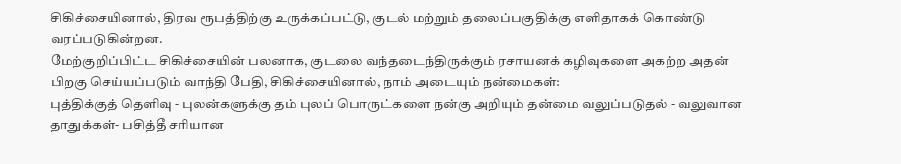சிகிச்சையினால், திரவ ரூபத்திற்கு உருக்கப்பட்டு, குடல் மற்றும் தலைப்பகுதிக்கு எளிதாகக் கொண்டு வரப்படுகின்றன.
மேற்குறிப்பிட்ட சிகிச்சையின் பலனாக, குடலை வந்தடைந்திருக்கும் ரசாயனக் கழிவுகளை அகற்ற அதன் பிறகு செய்யப்படும் வாந்தி பேதி, சிகிச்சையினால், நாம் அடையும் நன்மைகள்:
புத்திக்குத் தெளிவு - புலன்களுக்கு தம் புலப் பொருட்களை நன்கு அறியும் தன்மை வலுப்படுதல் - வலுவான தாதுக்கள்- பசித்தீ சரியான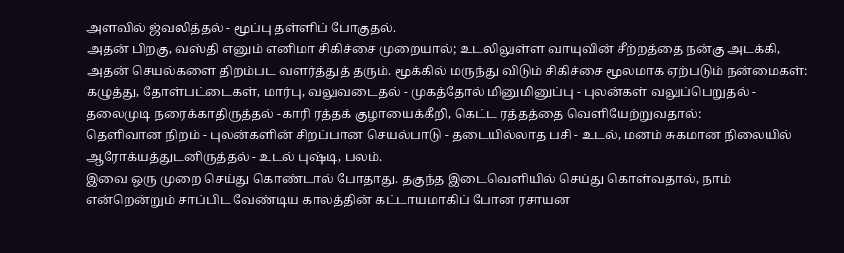அளவில் ஜ்வலித்தல் - மூப்பு தள்ளிப் போகுதல்.
அதன் பிறகு, வஸ்தி எனும் எனிமா சிகிச்சை முறையால்; உடலிலுள்ள வாயுவின் சீற்றத்தை நன்கு அடக்கி, அதன் செயல்களை திறம்பட வளர்த்துத் தரும். மூக்கில் மருந்து விடும் சிகிச்சை மூலமாக ஏற்படும் நன்மைகள்:
கழுத்து, தோள்பட்டைகள், மார்பு, வலுவடைதல் - முகத்தோல் மினுமினுப்பு - புலன்கள் வலுப்பெறுதல் - தலைமுடி நரைக்காதிருத்தல் -காரி ரத்தக் குழாயைக்கீறி, கெட்ட ரத்தத்தை வெளியேற்றுவதால்:
தெளிவான நிறம் - புலன்களின் சிறப்பான செயல்பாடு - தடையில்லாத பசி - உடல், மனம் சுகமான நிலையில் ஆரோக்யத்துடனிருத்தல் - உடல் புஷ்டி, பலம்.
இவை ஒரு முறை செய்து கொண்டால் போதாது. தகுந்த இடைவெளியில் செய்து கொள்வதால், நாம் என்றென்றும் சாப்பிட வேண்டிய காலத்தின் கட்டாயமாகிப் போன ரசாயன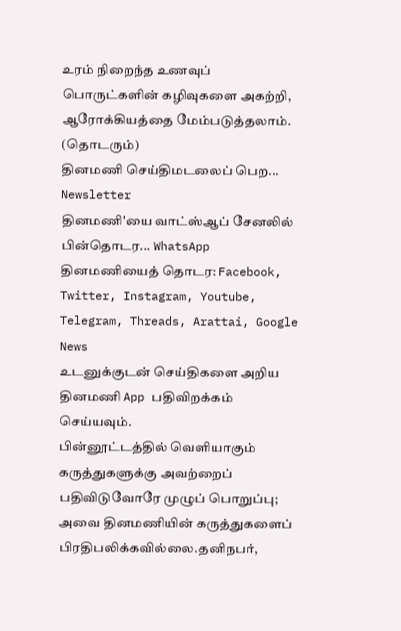உரம் நிறைந்த உணவுப் பொருட்களின் கழிவுகளை அகற்றி, ஆரோக்கியத்தை மேம்படுத்தலாம்.
(தொடரும்)
தினமணி செய்திமடலைப் பெற... Newsletter
தினமணி'யை வாட்ஸ்ஆப் சேனலில் பின்தொடர... WhatsApp
தினமணியைத் தொடர: Facebook, Twitter, Instagram, Youtube, Telegram, Threads, Arattai, Google News
உடனுக்குடன் செய்திகளை அறிய தினமணி App பதிவிறக்கம் செய்யவும்.
பின்னூட்டத்தில் வெளியாகும் கருத்துகளுக்கு அவற்றைப் பதிவிடுவோரே முழுப் பொறுப்பு; அவை தினமணியின் கருத்துகளைப் பிரதிபலிக்கவில்லை.தனிநபர்,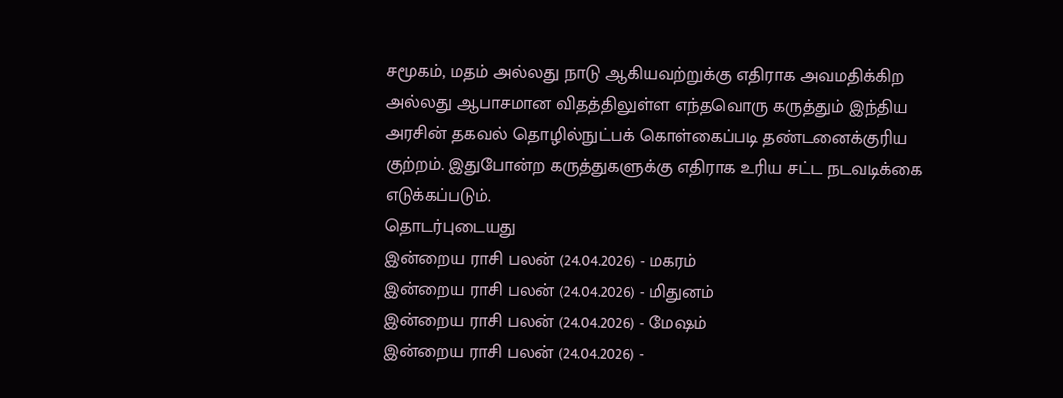சமூகம், மதம் அல்லது நாடு ஆகியவற்றுக்கு எதிராக அவமதிக்கிற அல்லது ஆபாசமான விதத்திலுள்ள எந்தவொரு கருத்தும் இந்திய அரசின் தகவல் தொழில்நுட்பக் கொள்கைப்படி தண்டனைக்குரிய குற்றம். இதுபோன்ற கருத்துகளுக்கு எதிராக உரிய சட்ட நடவடிக்கை எடுக்கப்படும்.
தொடர்புடையது
இன்றைய ராசி பலன் (24.04.2026) - மகரம்
இன்றைய ராசி பலன் (24.04.2026) - மிதுனம்
இன்றைய ராசி பலன் (24.04.2026) - மேஷம்
இன்றைய ராசி பலன் (24.04.2026) -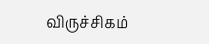விருச்சிகம்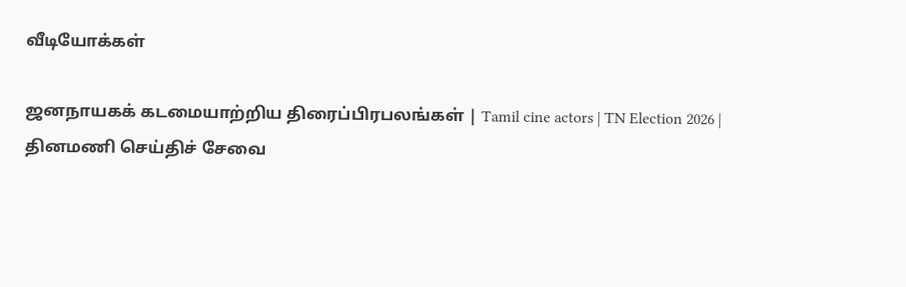வீடியோக்கள்

ஜனநாயகக் கடமையாற்றிய திரைப்பிரபலங்கள் | Tamil cine actors | TN Election 2026 |
தினமணி செய்திச் சேவை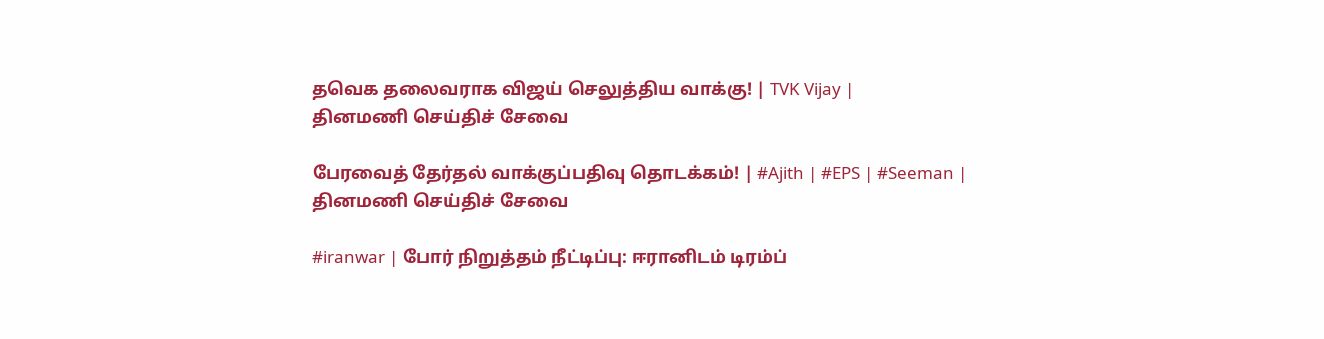தவெக தலைவராக விஜய் செலுத்திய வாக்கு! | TVK Vijay |
தினமணி செய்திச் சேவை

பேரவைத் தேர்தல் வாக்குப்பதிவு தொடக்கம்! | #Ajith | #EPS | #Seeman |
தினமணி செய்திச் சேவை

#iranwar | போர் நிறுத்தம் நீட்டிப்பு: ஈரானிடம் டிரம்ப்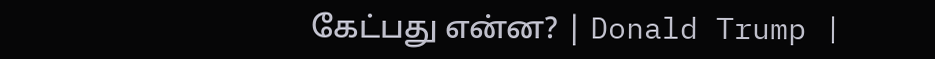கேட்பது என்ன? | Donald Trump |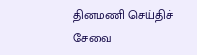தினமணி செய்திச் சேவை